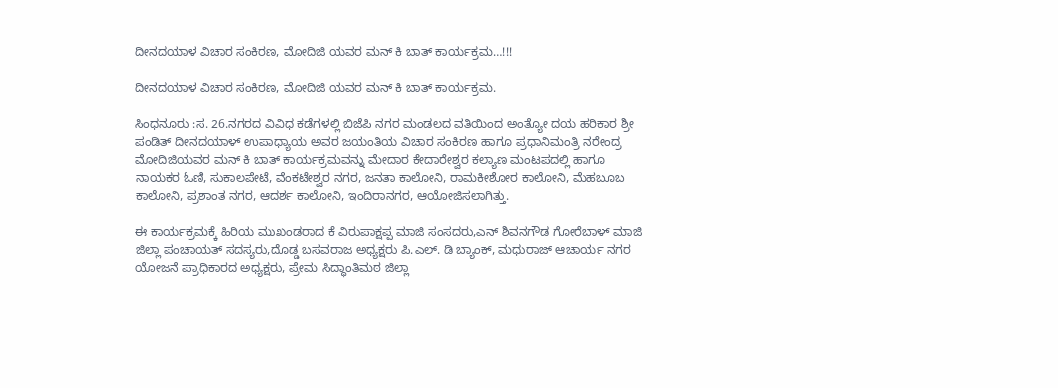ದೀನದಯಾಳ ವಿಚಾರ ಸಂಕಿರಣ, ಮೋದಿಜಿ ಯವರ ಮನ್ ಕಿ ಬಾತ್ ಕಾರ್ಯಕ್ರಮ…!!!

ದೀನದಯಾಳ ವಿಚಾರ ಸಂಕಿರಣ, ಮೋದಿಜಿ ಯವರ ಮನ್ ಕಿ ಬಾತ್ ಕಾರ್ಯಕ್ರಮ.

ಸಿಂಧನೂರು :ಸ. 26.ನಗರದ ವಿವಿಧ ಕಡೆಗಳಲ್ಲಿ ಬಿಜೆಪಿ ನಗರ ಮಂಡಲದ ವತಿಯಿಂದ ಅಂತ್ಯೋ ದಯ ಹರಿಕಾರ ಶ್ರೀ ಪಂಡಿತ್ ದೀನದಯಾಳ್ ಉಪಾಧ್ಯಾಯ ಅವರ ಜಯಂತಿಯ ವಿಚಾರ ಸಂಕಿರಣ ಹಾಗೂ ಪ್ರಧಾನಿಮಂತ್ರಿ ನರೇಂದ್ರ ಮೋದಿಜಿಯವರ ಮನ್ ಕಿ ಬಾತ್ ಕಾರ್ಯಕ್ರಮವನ್ನು ಮೇದಾರ ಕೇದಾರೇಶ್ವರ ಕಲ್ಯಾಣ ಮಂಟಪದಲ್ಲಿ ಹಾಗೂ ನಾಯಕರ ಓಣಿ, ಸುಕಾಲಪೇಟೆ, ವೆಂಕಟೇಶ್ವರ ನಗರ, ಜನತಾ ಕಾಲೋನಿ, ರಾಮಕೀಶೋರ ಕಾಲೋನಿ, ಮೆಹಬೂಬ ಕಾಲೋನಿ, ಪ್ರಶಾಂತ ನಗರ, ಆದರ್ಶ ಕಾಲೋನಿ, ಇಂದಿರಾನಗರ, ಆಯೋಜಿಸಲಾಗಿತ್ತು.

ಈ ಕಾರ್ಯಕ್ರಮಕ್ಕೆ ಹಿರಿಯ ಮುಖಂಡರಾದ ಕೆ ವಿರುಪಾಕ್ಷಪ್ಪ ಮಾಜಿ ಸಂಸದರು,ಎನ್ ಶಿವನಗೌಡ ಗೋರೆಬಾಳ್ ಮಾಜಿ ಜಿಲ್ಲಾ ಪಂಚಾಯತ್ ಸದಸ್ಯರು,ದೊಡ್ಡ ಬಸವರಾಜ ಅಧ್ಯಕ್ಷರು ಪಿ.ಎಲ್. ಡಿ ಬ್ಯಾಂಕ್, ಮಧುರಾಜ್ ಆಚಾರ್ಯ ನಗರ ಯೋಜನೆ ಪ್ರಾಧಿಕಾರದ ಅಧ್ಯಕ್ಷರು, ಪ್ರೇಮ ಸಿದ್ಧಾಂತಿಮಠ ಜಿಲ್ಲಾ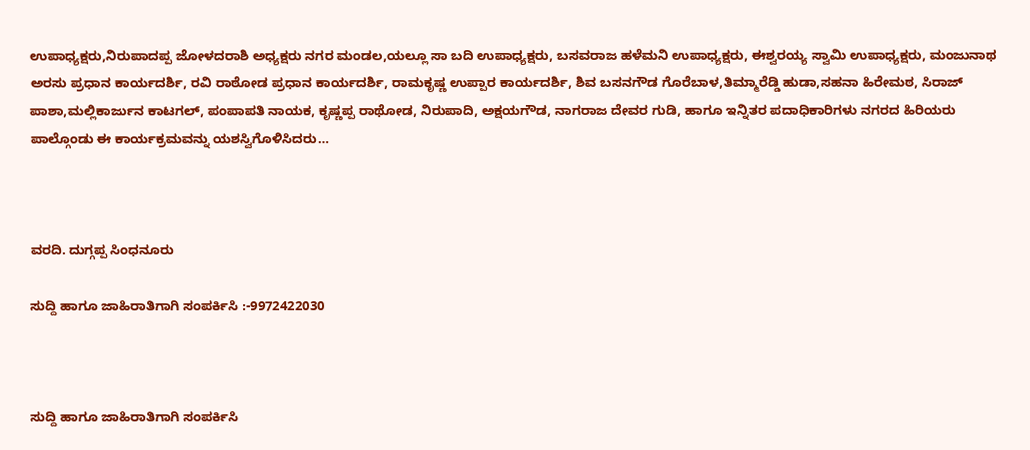ಉಪಾಧ್ಯಕ್ಷರು,ನಿರುಪಾದಪ್ಪ ಜೋಳದರಾಶಿ ಅಧ್ಯಕ್ಷರು ನಗರ ಮಂಡಲ,ಯಲ್ಲೂ ಸಾ ಬದಿ ಉಪಾಧ್ಯಕ್ಷರು, ಬಸವರಾಜ ಹಳೆಮನಿ ಉಪಾಧ್ಯಕ್ಷರು, ಈಶ್ವರಯ್ಯ ಸ್ವಾಮಿ ಉಪಾಧ್ಯಕ್ಷರು, ಮಂಜುನಾಥ ಅರಸು ಪ್ರಧಾನ ಕಾರ್ಯದರ್ಶಿ, ರವಿ ರಾಠೋಡ ಪ್ರಧಾನ ಕಾರ್ಯದರ್ಶಿ, ರಾಮಕೃಷ್ಣ ಉಪ್ಪಾರ ಕಾರ್ಯದರ್ಶಿ, ಶಿವ ಬಸನಗೌಡ ಗೊರೆಬಾಳ,ತಿಮ್ಮಾರೆಡ್ಡಿ ಹುಡಾ,ಸಹನಾ ಹಿರೇಮಠ, ಸಿರಾಜ್ ಪಾಶಾ,ಮಲ್ಲಿಕಾರ್ಜುನ ಕಾಟಗಲ್, ಪಂಪಾಪತಿ ನಾಯಕ, ಕೃಷ್ಣಪ್ಪ ರಾಥೋಡ, ನಿರುಪಾದಿ, ಅಕ್ಷಯಗೌಡ, ನಾಗರಾಜ ದೇವರ ಗುಡಿ, ಹಾಗೂ ಇನ್ನಿತರ ಪದಾಧಿಕಾರಿಗಳು ನಗರದ ಹಿರಿಯರು ಪಾಲ್ಗೊಂಡು ಈ ಕಾರ್ಯಕ್ರಮವನ್ನು ಯಶಸ್ವಿಗೊಳಿಸಿದರು…



ವರದಿ. ದುಗ್ಗಪ್ಪ ಸಿಂಧನೂರು

ಸುದ್ದಿ ಹಾಗೂ ಜಾಹಿರಾತಿಗಾಗಿ ಸಂಪರ್ಕಿಸಿ :-9972422030



ಸುದ್ದಿ ಹಾಗೂ ಜಾಹಿರಾತಿಗಾಗಿ ಸಂಪರ್ಕಿಸಿ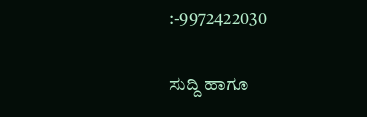:-9972422030

ಸುದ್ದಿ ಹಾಗೂ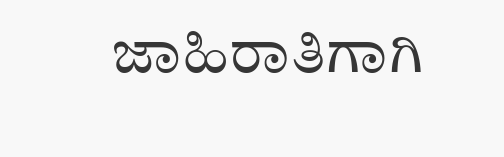ಜಾಹಿರಾತಿಗಾಗಿ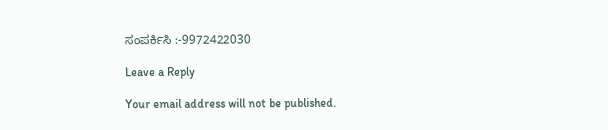ಸಂಪರ್ಕಿಸಿ :-9972422030

Leave a Reply

Your email address will not be published.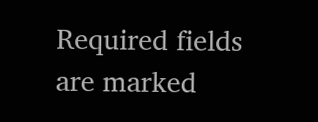Required fields are marked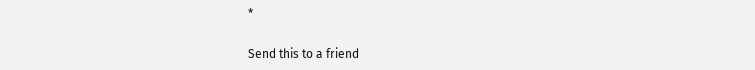*

Send this to a friend